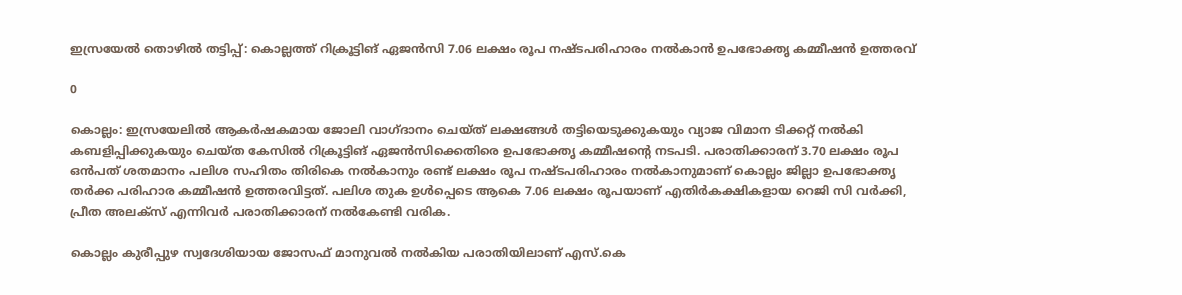ഇസ്രയേല്‍ തൊഴില്‍ തട്ടിപ്പ്: കൊല്ലത്ത് റിക്രൂട്ടിങ് ഏജന്‍സി 7.06 ലക്ഷം രൂപ നഷ്ടപരിഹാരം നല്‍കാന്‍ ഉപഭോക്തൃ കമ്മീഷന്‍ ഉത്തരവ്

0

കൊല്ലം: ഇസ്രയേലില്‍ ആകര്‍ഷകമായ ജോലി വാഗ്ദാനം ചെയ്ത് ലക്ഷങ്ങള്‍ തട്ടിയെടുക്കുകയും വ്യാജ വിമാന ടിക്കറ്റ് നല്‍കി കബളിപ്പിക്കുകയും ചെയ്ത കേസില്‍ റിക്രൂട്ടിങ് ഏജന്‍സിക്കെതിരെ ഉപഭോക്തൃ കമ്മീഷന്റെ നടപടി. പരാതിക്കാരന് 3.70 ലക്ഷം രൂപ ഒന്‍പത് ശതമാനം പലിശ സഹിതം തിരികെ നല്‍കാനും രണ്ട് ലക്ഷം രൂപ നഷ്ടപരിഹാരം നല്‍കാനുമാണ് കൊല്ലം ജില്ലാ ഉപഭോക്തൃ തര്‍ക്ക പരിഹാര കമ്മീഷന്‍ ഉത്തരവിട്ടത്. പലിശ തുക ഉള്‍പ്പെടെ ആകെ 7.06 ലക്ഷം രൂപയാണ് എതിര്‍കക്ഷികളായ റെജി സി വര്‍ക്കി, പ്രീത അലക്‌സ് എന്നിവര്‍ പരാതിക്കാരന് നല്‍കേണ്ടി വരിക.

കൊല്ലം കുരീപ്പുഴ സ്വദേശിയായ ജോസഫ് മാനുവല്‍ നല്‍കിയ പരാതിയിലാണ് എസ്.കെ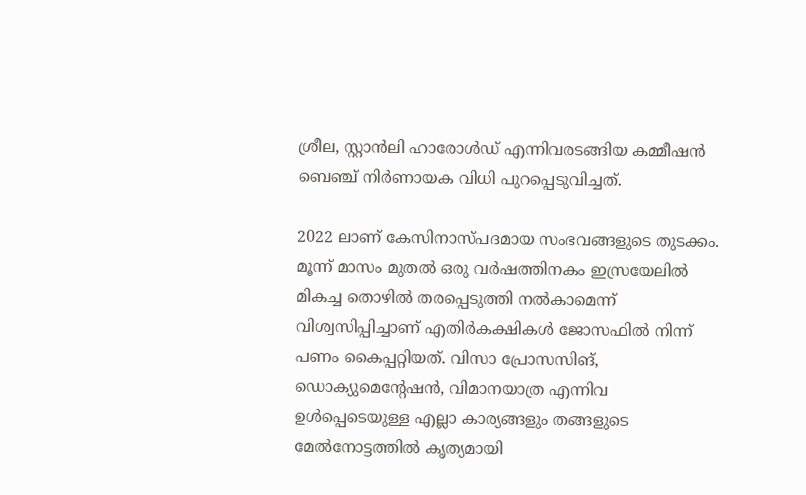ശ്രീല, സ്റ്റാന്‍ലി ഹാരോള്‍ഡ് എന്നിവരടങ്ങിയ കമ്മീഷന്‍ ബെഞ്ച് നിര്‍ണായക വിധി പുറപ്പെടുവിച്ചത്.

2022 ലാണ് കേസിനാസ്പദമായ സംഭവങ്ങളുടെ തുടക്കം. മൂന്ന് മാസം മുതല്‍ ഒരു വര്‍ഷത്തിനകം ഇസ്രയേലില്‍ മികച്ച തൊഴില്‍ തരപ്പെടുത്തി നല്‍കാമെന്ന് വിശ്വസിപ്പിച്ചാണ് എതിര്‍കക്ഷികള്‍ ജോസഫില്‍ നിന്ന് പണം കൈപ്പറ്റിയത്. വിസാ പ്രോസസിങ്, ഡൊക്യുമെന്റേഷന്‍, വിമാനയാത്ര എന്നിവ ഉള്‍പ്പെടെയുള്ള എല്ലാ കാര്യങ്ങളും തങ്ങളുടെ മേല്‍നോട്ടത്തില്‍ കൃത്യമായി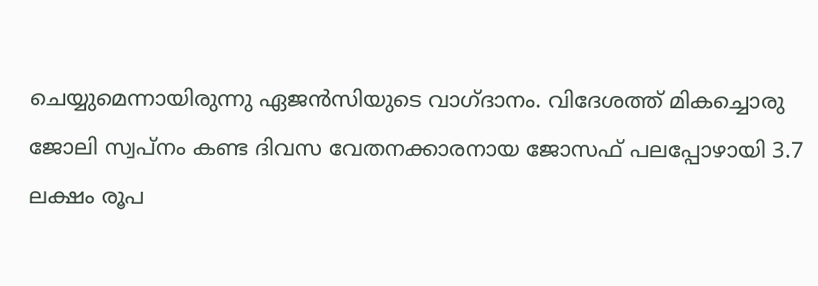ചെയ്യുമെന്നായിരുന്നു ഏജന്‍സിയുടെ വാഗ്ദാനം. വിദേശത്ത് മികച്ചൊരു ജോലി സ്വപ്നം കണ്ട ദിവസ വേതനക്കാരനായ ജോസഫ് പലപ്പോഴായി 3.7 ലക്ഷം രൂപ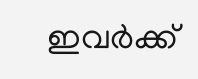ഇവര്‍ക്ക്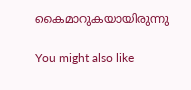കൈമാറുകയായിരുന്നു

You might also like